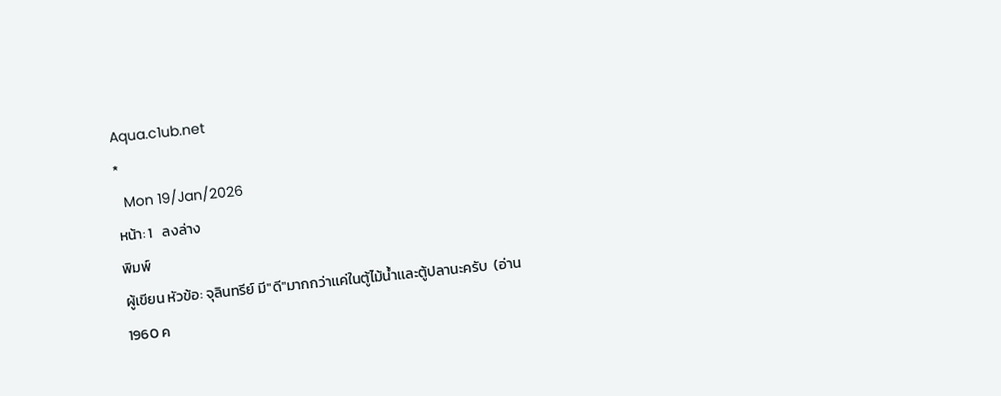Aqua.c1ub.net
*
  Mon 19/Jan/2026
หน้า: 1   ลงล่าง
พิมพ์
ผู้เขียน หัวข้อ: จุลินทรีย์ มี"ดี"มากกว่าเเค่ในตู้ไม้นํ้าเเละตู้ปลานะครับ  (อ่าน 1960 ค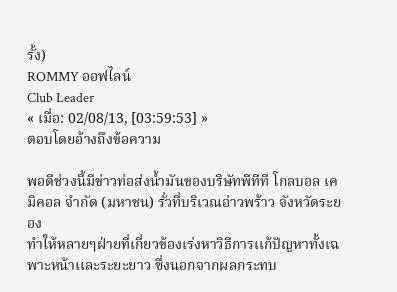รั้ง)
ROMMY ออฟไลน์
Club Leader
« เมื่อ: 02/08/13, [03:59:53] »
ตอบโดยอ้างถึงข้อความ

พอดีช่วงนี้มีข่าวท่อส่งนํ้ามันของบริษัทพีทีที โกลบอล เคมิคอล จำกัด (มหาชน) รั่วที่บริเวณอ่าวพร้าว จังหวัดระยอง
ทำให้หลายๆฝ่ายที่เกี่ยวข้องเร่งหาวิธีการเเก้ปัญหาทั้งเฉพาะหน้าเเละระยะยาว ซึ่งนอกจากผลกระทบ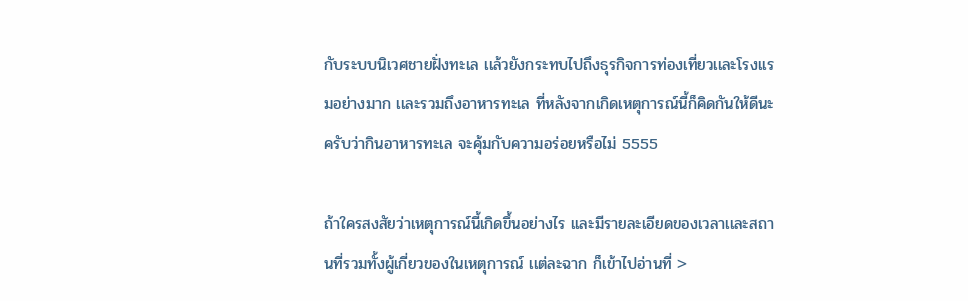กับระบบนิเวศชายฝั่งทะเล เเล้วยังกระทบไปถึงธุรกิจการท่องเที่ยวเเละโรงเเรมอย่างมาก เเละรวมถึงอาหารทะเล ที่หลังจากเกิดเหตุการณ์นี้ก็คิดกันให้ดีนะครับว่ากินอาหารทะเล จะคุ้มกับความอร่อยหรือไม่ 5555

ถ้าใครสงสัยว่าเหตุการณ์นี้เกิดขึ้นอย่างไร เเละมีรายละเอียดของเวลาเเละสถานที่รวมทั้งผู้เกี่ยวของในเหตุการณ์ เเต่ละฉาก ก็เข้าไปอ่านที่ >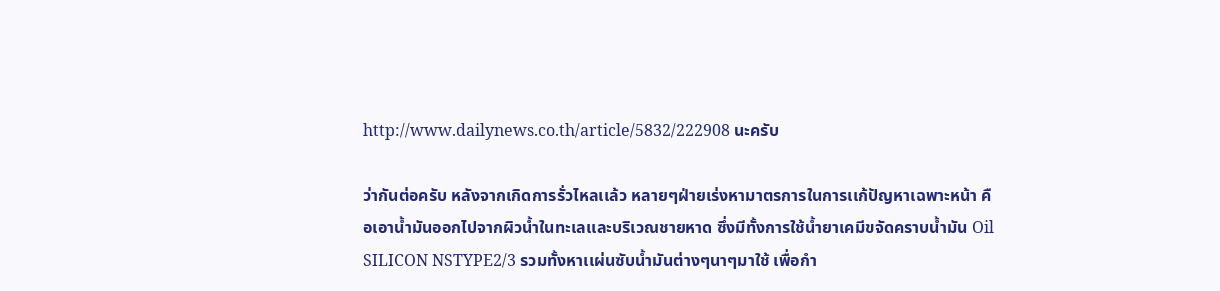http://www.dailynews.co.th/article/5832/222908 นะครับ

ว่ากันต่อครับ หลังจากเกิดการรั่วไหลเเล้ว หลายๆฝ่ายเร่งหามาตรการในการเเก้ปัญหาเฉพาะหน้า คือเอานํ้ามันออกไปจากผิวนํ้าในทะเลเเละบริเวณชายหาด ซึ่งมีทั้งการใช้น้ำยาเคมีขจัดคราบน้ำมัน Oil SILICON NSTYPE2/3 รวมทั้งหาเเผ่นซับนํ้ามันต่างๆนาๆมาใช้ เพื่อกำ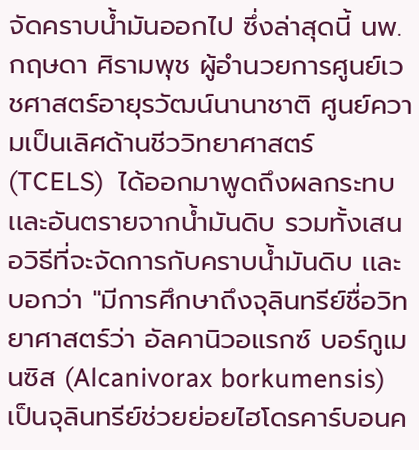จัดคราบนํ้ามันออกไป ซึ่งล่าสุดนี้ นพ.กฤษดา ศิรามพุช ผู้อำนวยการศูนย์เวชศาสตร์อายุรวัฒน์นานาชาติ ศูนย์ความเป็นเลิศด้านชีววิทยาศาสตร์ (TCELS)  ได้ออกมาพูดถึงผลกระทบเเละอันตรายจากนํ้ามันดิบ รวมทั้งเสนอวิธีที่จะจัดการกับคราบนํ้ามันดิบ เเละบอกว่า "มีการศึกษาถึงจุลินทรีย์ชื่อวิทยาศาสตร์ว่า อัลคานิวอแรกซ์ บอร์กูเมนซิส (Alcanivorax borkumensis) เป็นจุลินทรีย์ช่วยย่อยไฮโดรคาร์บอนค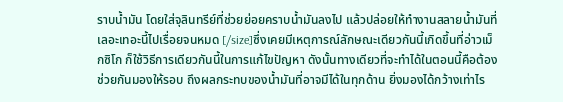ราบน้ำมัน โดยใส่จุลินทรีย์ที่ช่วยย่อยคราบน้ำมันลงไป แล้วปล่อยให้ทำงานสลายน้ำมันที่เลอะเทอะนี้ไปเรื่อยจนหมด [/size]ซึ่งเคยมีเหตุการณ์ลักษณะเดียวกันนี้เกิดขึ้นที่อ่าวเม็กซิโก ก็ใช้วิธีการเดียวกันนี้ในการแก้ไขปัญหา ดังนั้นทางเดียวที่จะทำได้ในตอนนี้คือต้องช่วยกันมองให้รอบ ถึงผลกระทบของน้ำมันที่อาจมีได้ในทุกด้าน ยิ่งมองได้กว้างเท่าไร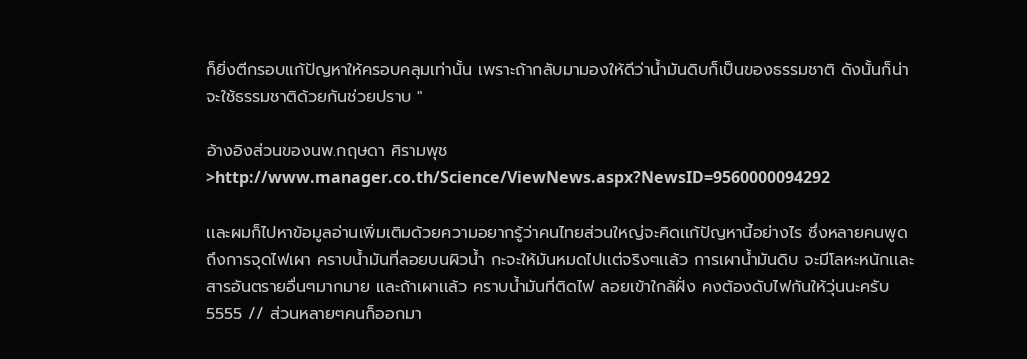ก็ยิ่งตีกรอบแก้ปัญหาให้ครอบคลุมเท่านั้น เพราะถ้ากลับมามองให้ดีว่าน้ำมันดิบก็เป็นของธรรมชาติ ดังนั้นก็น่าจะใช้ธรรมชาติด้วยกันช่วยปราบ "

อ้างอิงส่วนของนพ.กฤษดา ศิรามพุช >http://www.manager.co.th/Science/ViewNews.aspx?NewsID=9560000094292

เเละผมก็ไปหาข้อมูลอ่านเพิ่มเติมด้วยความอยากรู้ว่าคนไทยส่วนใหญ่จะคิดเเก้ปัญหานี้อย่างไร ซึ่งหลายคนพูดถึงการจุดไฟเผา คราบนํ้ามันที่ลอยบนผิวนํ้า กะจะให้มันหมดไปเเต่จริงๆเเล้ว การเผานํ้ามันดิบ จะมีโลหะหนักเเละสารอันตรายอื่นๆมากมาย เเละถ้าเผาเเล้ว คราบนํ้ามันที่ติดไฟ ลอยเข้าใกล้ฝั่ง คงต้องดับไฟกันให้วุ่นนะครับ 5555 // ส่วนหลายๆคนก็ออกมา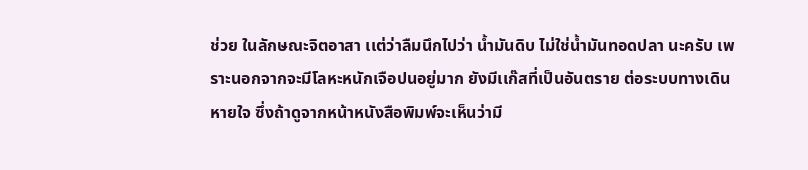ช่วย ในลักษณะจิตอาสา เเต่ว่าลืมนึกไปว่า นํ้ามันดิบ ไม่ใช่นํ้ามันทอดปลา นะครับ เพราะนอกจากจะมีโลหะหนักเจือปนอยู่มาก ยังมีเเก๊สที่เป็นอันตราย ต่อระบบทางเดินหายใจ ซึ่งถ้าดูจากหน้าหนังสือพิมพ์จะเห็นว่ามี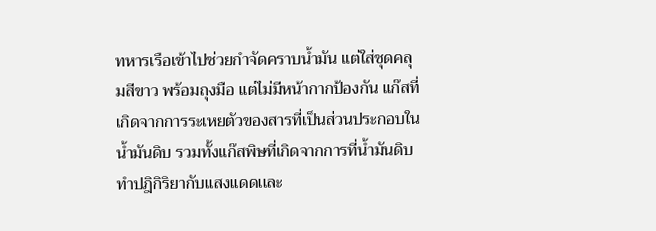ทหารเรือเข้าไปช่วยกำจัดคราบนํ้ามัน เเต่ใส่ชุดคลุมสีขาว พร้อมถุงมือ เเต่ไม่มีหน้ากากป้องกัน เเก๊สที่เกิดจากการระเหยตัวของสารที่เป็นส่วนประกอบในนํ้ามันดิบ รวมทั้งเเก๊สพิษที่เกิดจากการที่นํ้ามันดิบทำปฎิกิริยากับเเสงเเดดเเละ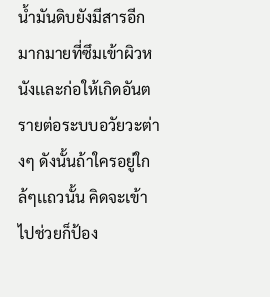นํ้ามันดิบยังมีสารอีกมากมายที่ซึมเข้าผิวหนังเเละก่อให้เกิดอันตรายต่อระบบอวัยวะต่างๆ ดังนั้นถ้าใครอยู่ใกล้ๆเเถวนั้น คิดจะเข้าไปช่วยก็ป้อง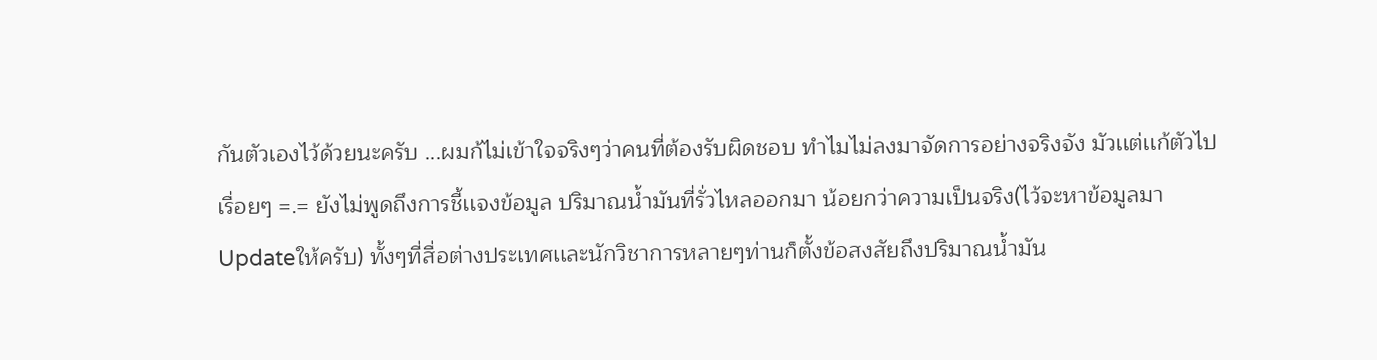กันตัวเองไว้ด้วยนะครับ ...ผมก้ไม่เข้าใจจริงๆว่าคนที่ต้องรับผิดชอบ ทำไมไม่ลงมาจัดการอย่างจริงจัง มัวเเต่เเก้ตัวไปเรื่อยๆ =.= ยังไม่พูดถึงการชี้เเจงข้อมูล ปริมาณนํ้ามันที่รั่วไหลออกมา น้อยกว่าความเป็นจริง(ไว้จะหาข้อมูลมาUpdateให้ครับ) ทั้งๆที่สื่อต่างประเทศเเละนักวิชาการหลายๆท่านก็ตั้งข้อสงสัยถึงปริมาณนํ้ามัน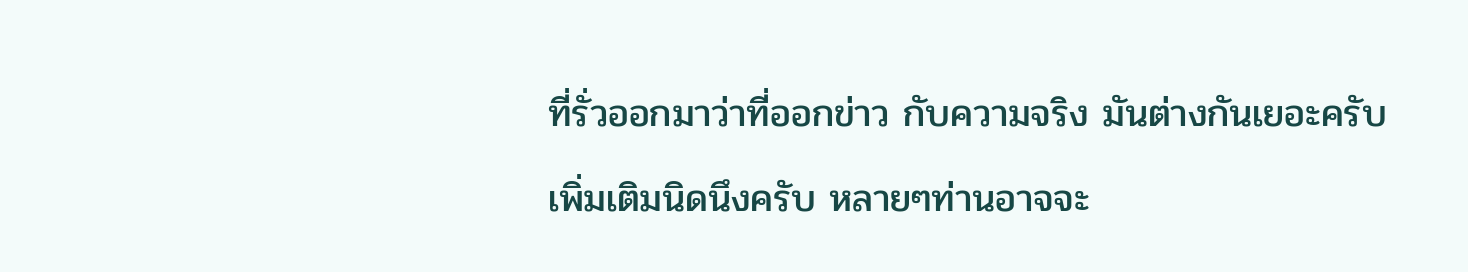ที่รั่วออกมาว่าที่ออกข่าว กับความจริง มันต่างกันเยอะครับ

เพิ่มเติมนิดนึงครับ หลายๆท่านอาจจะ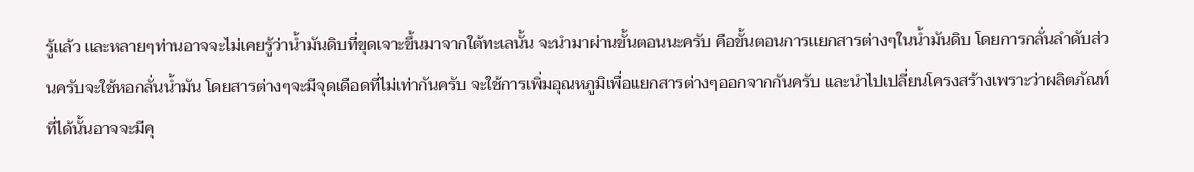รู้เเล้ว เเละหลายๆท่านอาจจะไม่เคยรู้ว่านํ้ามันดิบที่ขุดเจาะขึ้นมาจากใต้ทะเลนั้น จะนำมาผ่านขั้นตอนนะครับ คือขั้นตอนการเเยกสารต่างๆในนํ้ามันดิบ โดยการกลั่นลำดับส่วนครับจะใช้หอกลั่นนํ้ามัน โดยสารต่างๆจะมีจุดเดือดที่ไม่เท่ากันครับ จะใช้การเพิ่มอุณหภูมิเพื่อเเยกสารต่างๆออกจากกันครับ เเละนำไปเปลี่ยนโครงสร้างเพราะว่าผลิตภัณท์ที่ได้นั้นอาจจะมีคุ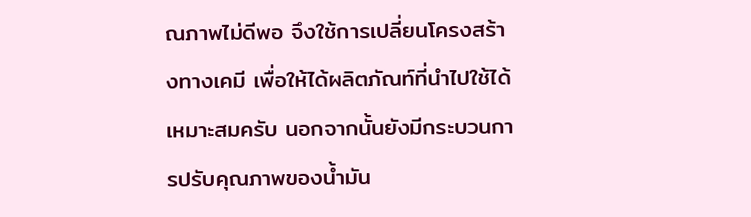ณภาพไม่ดีพอ จึงใช้การเปลี่ยนโครงสร้างทางเคมี เพื่อให้ได้ผลิตภัณท์ที่นำไปใช้ได้เหมาะสมครับ นอกจากนั้นยังมีกระบวนการปรับคุณภาพของนํ้ามัน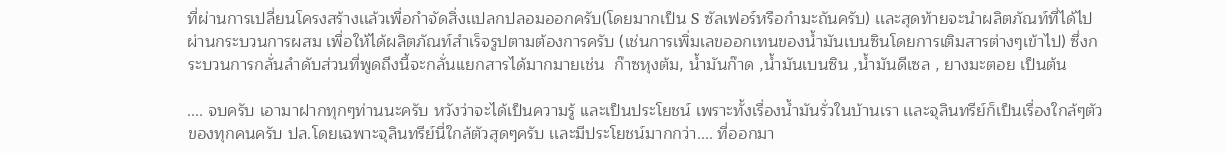ที่ผ่านการเปลี่ยนโครงสร้างเเล้วเพื่อกำจัดสิ่งเเปลกปลอมออกครับ(โดยมากเป็น S ซัลเฟอร์หรือกำมะถันครับ) เเละสุดท้ายจะนำผลิตภัณท์ที่ได้ไปผ่านกระบวนการผสม เพื่อให้ได้ผลิตภัณท์สำเร็จรูปตามต้องการครับ (เช่นการเพิ่มเลขออกเทนของนํ้ามันเบนซินโดยการเติมสารต่างๆเข้าไป) ซึ่งกระบวนการกลั่นลำดับส่วนที่พูดถึงนี้จะกลั่นเเยกสารได้มากมายเช่น  ก๊าซหุงต้ม, นํ้ามันก๊าด ,นํ้ามันเบนซิน ,นํ้ามันดีเซล , ยางมะตอย เป็นต้น

.... จบครับ เอามาฝากทุกๆท่านนะครับ หวังว่าจะได้เป็นความรู้ เเละเป็นประโยชน์ เพราะทั้งเรื่องนํ้ามันรั่วในบ้านเรา เเละจุลินทรีย์ก็เป็นเรื่องใกล้ๆตัวของทุกคนครับ ปล.โดยเฉพาะจุลินทรีย์นี่ใกล้ตัวสุดๆครับ เเละมีประโยชน์มากกว่า.... ที่ออกมา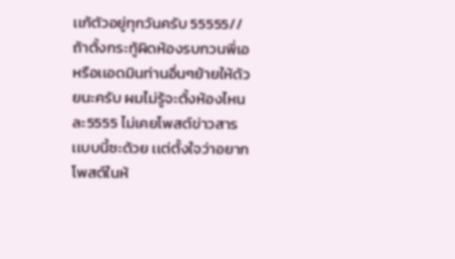เเก้ตัวอยู่ทุกวันครับ 55555//   ถ้าตั้งกระทู้ผิดห้องรบกวนพี่เอหรือเเอดมินท่านอื่นๆย้ายให้ด้วยนะครับ ผมไม่รู้จะตั้งห้องไหนละ5555 ไม่เคยโพสต์ข่าวสารเเบบนี้ซะด้วย เเต่ตั้งใจว่าอยากโพสต์ในห้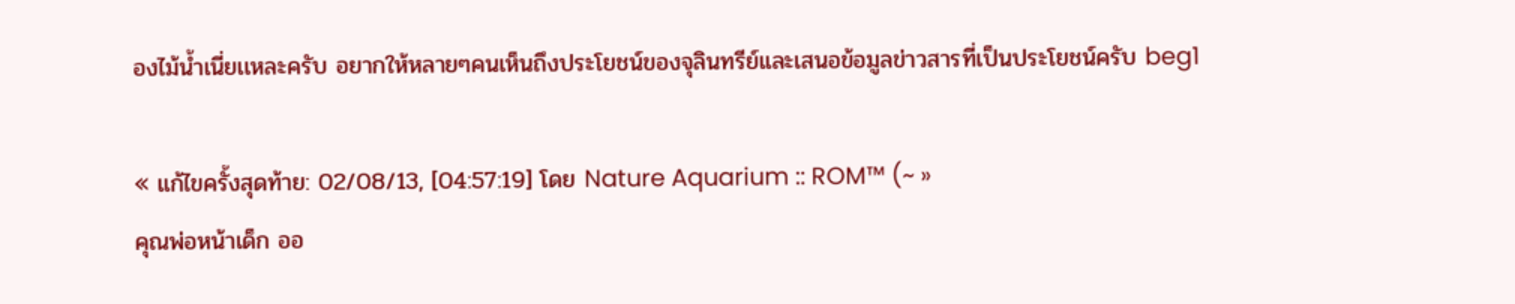องไม้นํ้าเนี่ยเเหละครับ อยากให้หลายๆคนเห็นถึงประโยชน์ของจุลินทรีย์เเละเสนอข้อมูลข่าวสารที่เป็นประโยชน์ครับ beg1

« แก้ไขครั้งสุดท้าย: 02/08/13, [04:57:19] โดย Nature Aquarium :: ROM™ (~ »
คุณพ่อหน้าเด็ก ออ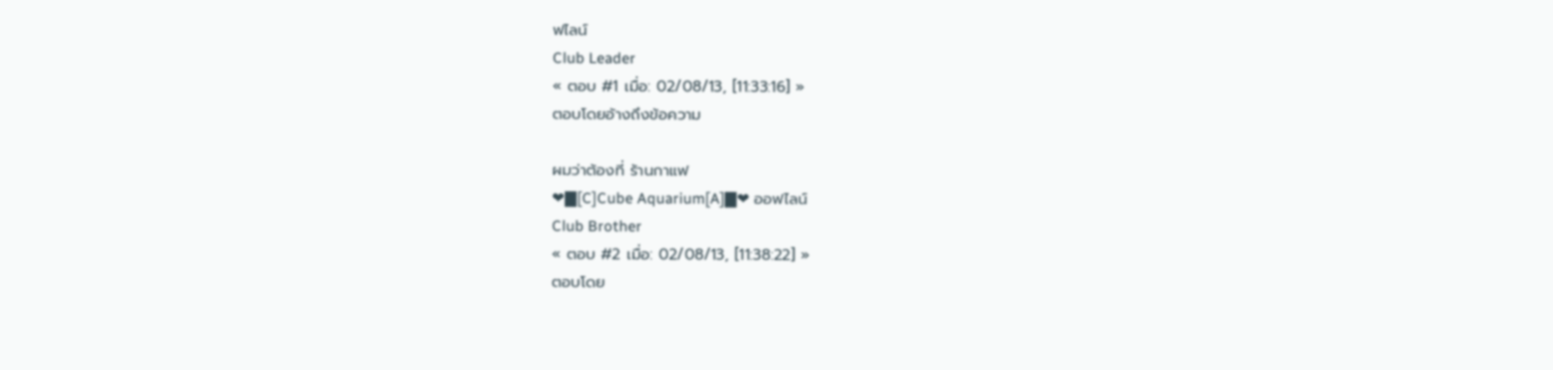ฟไลน์
Club Leader
« ตอบ #1 เมื่อ: 02/08/13, [11:33:16] »
ตอบโดยอ้างถึงข้อความ

ผมว่าต้องที่ ร้านกาแฟ
❤▇[C]Cube Aquarium[A]▇❤ ออฟไลน์
Club Brother
« ตอบ #2 เมื่อ: 02/08/13, [11:38:22] »
ตอบโดย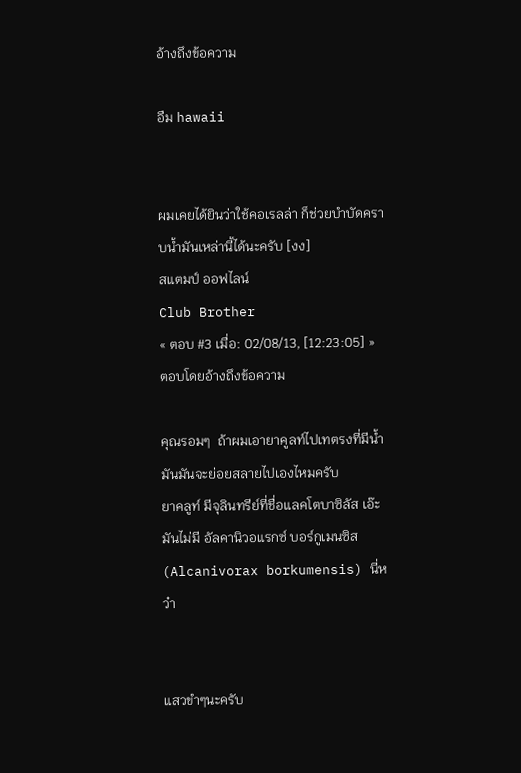อ้างถึงข้อความ

อืม hawaii


ผมเคยได้ยินว่าใช้คอเรลล่า ก็ช่วยบำบัดคราบน้ำมันเหล่านี้ได้นะครับ [งง]
สแตมป์ ออฟไลน์
Club Brother
« ตอบ #3 เมื่อ: 02/08/13, [12:23:05] »
ตอบโดยอ้างถึงข้อความ

คุณรอมๆ  ถ้าผมเอายาคูลท์ไปเทตรงที่มีน้ำมันมันจะย่อยสลายไปเองไหมครับ
ยาคลูท์ มีจุลินทรีย์ที่ชื่อแลคโตบาซิลัส เอ๊ะ มันไม่มี อัลคานิวอแรกซ์ บอร์กูเมนซิส (Alcanivorax borkumensis) นี่หว๋า


แสวขำๆนะครับ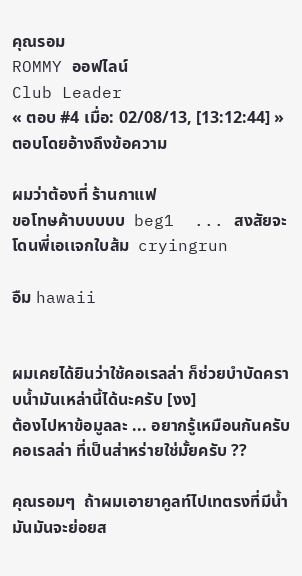คุณรอม
ROMMY ออฟไลน์
Club Leader
« ตอบ #4 เมื่อ: 02/08/13, [13:12:44] »
ตอบโดยอ้างถึงข้อความ

ผมว่าต้องที่ ร้านกาแฟ
ขอโทษค้าบบบบบ  beg1  ... สงสัยจะโดนพี่เอเเจกใบส้ม  cryingrun

อืม hawaii


ผมเคยได้ยินว่าใช้คอเรลล่า ก็ช่วยบำบัดคราบน้ำมันเหล่านี้ได้นะครับ [งง]
ต้องไปหาข้อมูลละ ... อยากรู้เหมือนกันครับ คอเรลล่า ที่เป็นส่าหร่ายใช่มั้ยครับ ??

คุณรอมๆ  ถ้าผมเอายาคูลท์ไปเทตรงที่มีน้ำมันมันจะย่อยส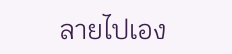ลายไปเอง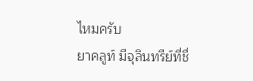ไหมครับ
ยาคลูท์ มีจุลินทรีย์ที่ชื่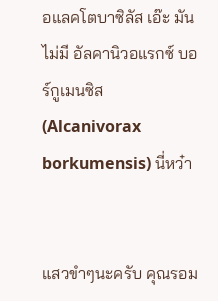อแลคโตบาซิลัส เอ๊ะ มันไม่มี อัลคานิวอแรกซ์ บอร์กูเมนซิส (Alcanivorax borkumensis) นี่หว๋า


แสวขำๆนะครับ คุณรอม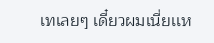เทเลยๆ เดี๋ยวผมเนี่ยเเห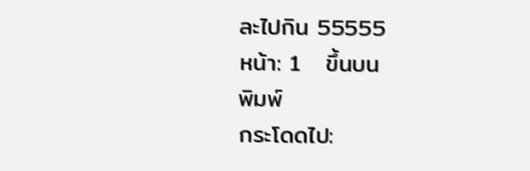ละไปกิน 55555
หน้า: 1   ขึ้นบน
พิมพ์
กระโดดไป: